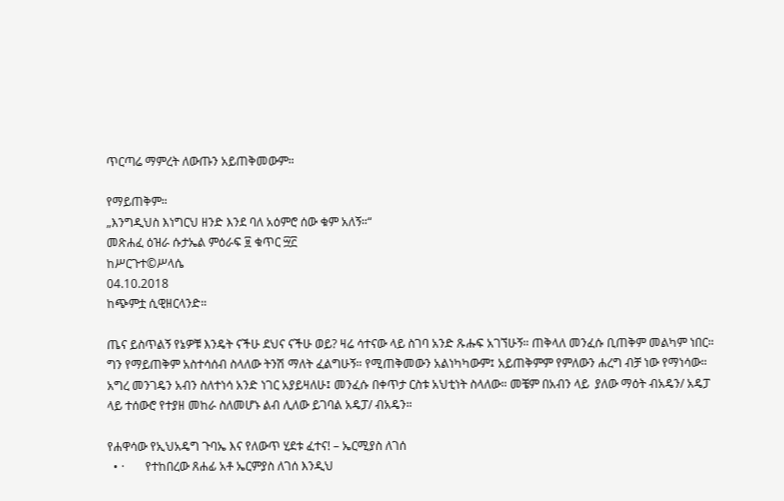ጥርጣሬ ማምረት ለውጡን አይጠቅመውም።

የማይጠቅም።
„እንግዲህስ እነግርህ ዘንድ እንደ ባለ አዕምሮ ሰው ቁም አለኝ።“
መጽሐፈ ዕዝራ ሱታኤል ምዕራፍ ፱ ቁጥር ፵፫
ከሥርጉተ©ሥላሴ
04.10.2018
ከጭምቷ ሲዊዘርላንድ።

ጤና ይስጥልኝ የኔዎቹ እንዴት ናችሁ ደህና ናችሁ ወይ? ዛሬ ሳተናው ላይ ስገባ አንድ ጹሑፍ አገኘሁኝ። ጠቅላለ መንፈሱ ቢጠቅም መልካም ነበር። ግን የማይጠቅም አስተሳሰብ ስላለው ትንሽ ማለት ፈልግሁኝ። የሚጠቅመውን አልነካካውም፤ አይጠቅምም የምለውን ሐረግ ብቻ ነው የማነሳው። አግረ መንገዴን አብን ስለተነሳ አንድ ነገር አያይዛለሁ፤ መንፈሱ በቀጥታ ርስቱ አህቲነት ስላለው። መቼም በአብን ላይ  ያለው ማዕት ብአዴን/ አዴፓ ላይ ተሰውሮ የተያዘ መከራ ስለመሆኑ ልብ ሊለው ይገባል አዴፓ/ ብአዴን።

የሐዋሳው የኢህአዴግ ጉባኤ እና የለውጥ ሂደቱ ፈተና! – ኤርሚያስ ለገሰ
  • ·       የተከበረው ጸሐፊ አቶ ኤርምያስ ለገሰ እንዲህ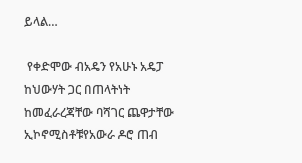ይላል…

 የቀድሞው ብአዴን የአሁኑ አዴፓ ከህውሃት ጋር በጠላትነት ከመፈራረጃቸው ባሻገር ጨዋታቸው ኢኮኖሚስቶቹየአውራ ዶሮ ጠብ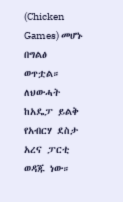(Chicken Games) መሆኑ በግልፅ ወጥቷል። ለህውሓት ከአዴፓ ይልቅ የአብርሃ ደስታ አረና ፓርቲ ወዳጁ ነው።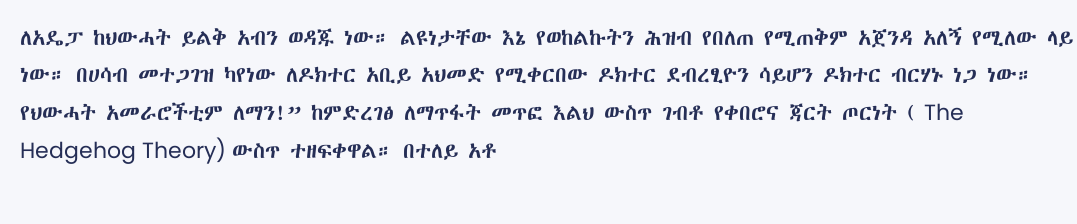ለአዴፓ ከህውሓት ይልቅ አብን ወዳጁ ነው። ልዩነታቸው እኔ የወከልኩትን ሕዝብ የበለጠ የሚጠቅም አጀንዳ አለኝ የሚለው ላይ ነው። በሀሳብ መተጋገዝ ካየነው ለዶክተር አቢይ አህመድ የሚቀርበው ዶክተር ደብረፂዮን ሳይሆን ዶክተር ብርሃኑ ነጋ ነው። የህውሓት አመራሮችቲም ለማን!” ከምድረገፅ ለማጥፋት መጥፎ እልህ ውስጥ ገብቶ የቀበሮና ጃርት ጦርነት ( The Hedgehog Theory) ውስጥ ተዘፍቀዋል። በተለይ አቶ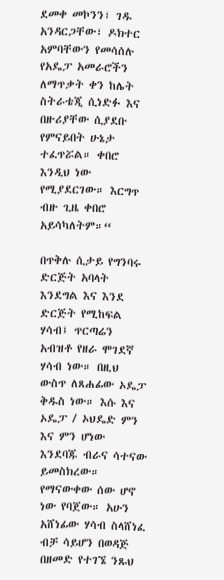ደመቀ መኮንን፣ ገዱ አንዳርጋቸው፣ ዶክተር አምባቸውን የመሳሰሉ የአዴፓ አመራሮችን ለማጥቃት ቀን ከሌት ስትራቴጂ ሲነድፉ እና በዙሪያቸው ሲያደቡ የምናይበት ሁኔታ ተፈጥሯል። ቀበሮ እንዲህ ነው የሚያደርገው። እርግጥ ብዙ ጊዜ ቀበሮ አይሳካለትም።“

በጥቅሉ ሲታይ የግንባሩ ድርጅት አባላት እንደግል እና እንደ ድርጅት የሚከፍል ሃሳብ፤ ጥርጣሬን አብዝቶ የዘራ ሞገደኛ ሃሳብ ነው። በዚህ ውስጥ ለጸሐፊው ኦዴፓ ቅዱስ ነው። እሱ እና ኦዴፓ / ኦህዴድ ምን እና ምን ሆነው እንደባጁ ብራና ሳተናው ይመስክረው። የማናውቀው ሰው ሆኖ ነው የባጀው። አሁን አሸነፊው ሃሳብ ስላሸነፈ ብቻ ሳይሆን በወዳጅ በዘመድ የተገኜ ንጹህ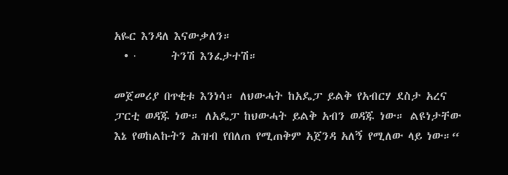አዬር እንዳለ እናውቃለን።
  • ·       ትንሽ እንፈታተሽ።

መጀመሪያ በጥቂቱ እንነሳ። ለህውሓት ከአዴፓ ይልቅ የአብርሃ ደስታ አረና ፓርቲ ወዳጁ ነው። ለአዴፓ ከህውሓት ይልቅ አብን ወዳጁ ነው። ልዩነታቸው እኔ የወከልኩትን ሕዝብ የበለጠ የሚጠቅም አጀንዳ አለኝ የሚለው ላይ ነው።“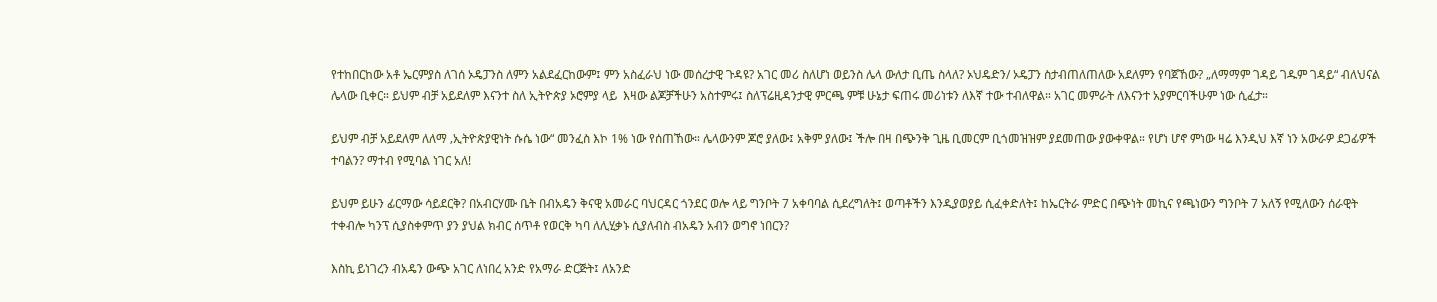የተከበርከው አቶ ኤርምያስ ለገሰ ኦዴፓንስ ለምን አልደፈርከውም፤ ምን አስፈራህ ነው መሰረታዊ ጉዳዩ? አገር መሪ ስለሆነ ወይንስ ሌላ ውለታ ቢጤ ስላለ? ኦህዴድን/ ኦዴፓን ስታብጠለጠለው አደለምን የባጀኸው? „ለማማም ገዳይ ገዱም ገዳይ“ ብለህናል ሌላው ቢቀር። ይህም ብቻ አይደለም እናንተ ስለ ኢትዮጵያ ኦሮምያ ላይ  እዛው ልጆቻችሁን አስተምሩ፤ ስለፕሬዚዳንታዊ ምርጫ ምቹ ሁኔታ ፍጠሩ መሪነቱን ለእኛ ተው ተብለዋል። አገር መምራት ለእናንተ አያምርባችሁም ነው ሲፈታ።

ይህም ብቻ አይደለም ለለማ ‚ኢትዮጵያዊነት ሱሴ ነው“ መንፈስ እኮ 1% ነው የሰጠኸው። ሌላውንም ጆሮ ያለው፤ አቅም ያለው፤ ችሎ በዛ በጭንቅ ጊዜ ቢመርም ቢጎመዝዝም ያደመጠው ያውቀዋል። የሆነ ሆኖ ምነው ዛሬ እንዲህ እኛ ነን አውራዎ ደጋፊዎች ተባልን? ማተብ የሚባል ነገር አለ!

ይህም ይሁን ፊርማው ሳይደርቅ? በአብርሃሙ ቤት በብአዴን ቅናዊ አመራር ባህርዳር ጎንደር ወሎ ላይ ግንቦት 7 አቀባባል ሲደረግለት፤ ወጣቶችን እንዲያወያይ ሲፈቀድለት፤ ከኤርትራ ምድር በጭነት መኪና የጫነውን ግንቦት 7 አለኝ የሚለውን ሰራዊት ተቀብሎ ካንፕ ሲያስቀምጥ ያን ያህል ክብር ሰጥቶ የወርቅ ካባ ለሊሂቃኑ ሲያለብስ ብአዴን አብን ወግኖ ነበርን?

እስኪ ይነገረን ብአዴን ውጭ አገር ለነበረ አንድ የአማራ ድርጅት፤ ለአንድ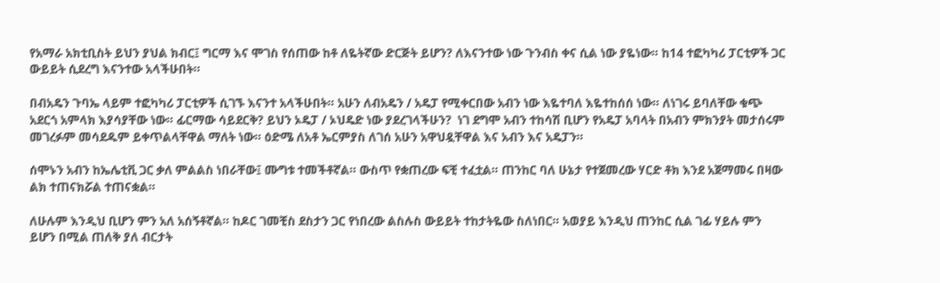የአማራ አክቲቢስት ይህን ያህል ክብር፤ ግርማ እና ሞገስ የሰጠው ከቶ ለዬትኛው ድርጅት ይሆን? ለእናንተው ነው ጉንብስ ቀና ሲል ነው ያዬነው። ከ14 ተፎካካሪ ፓርቲዎች ጋር ውይይት ሲደረግ እናንተው አላችሁበት።

በብአዴን ጉባኤ ላይም ተፎካካሪ ፓርቲዎች ሲገኙ እናንተ አላችሁበት። አሁን ለብአዴን / አዴፓ የሚቀርበው አብን ነው እዬተባለ እዬተከሰሰ ነው። ለነገሩ ይባለቸው ቁጭ አደርጎ አምላክ እያሳያቸው ነው። ፊርማው ሳይደርቅ? ይህን ኦዴፓ / ኦህዴድ ነው ያደረገላችሁን?  ነገ ደግሞ አብን ተከሳሽ ቢሆን የአዴፓ አባላት በአብን ምክንያት መታሰሩም መገረፉም መሳደዱም ይቀጥልላቸዋል ማለት ነው። ዕድሜ ለአቶ ኤርምያስ ለገሰ አሁን አዋህዷቸዋል እና አብን እና አዴፓን።

ሰሞኑን አብን ከኤሌቲቪ ጋር ቃለ ምልልስ ነበራቸው፤ ሙግቱ ተመችቶኛል። ውስጥ የቋጠረው ፍቺ ተፈቷል። ጠንከር ባለ ሁኔታ የተጀመረው ሃርድ ቶክ እንደ አጀማመሩ በዛው ልክ ተጠናክሯል ተጠናቋል።

ለሁሉም እንዲህ ቢሆን ምን አለ አሰኝቶኛል። ከዶር ገመቺስ ደስታን ጋር የነበረው ልስሉስ ውይይት ተከታትዬው ስለነበር። አወያይ እንዲህ ጠንከር ሲል ገፊ ሃይሉ ምን ይሆን በሚል ጠለቅ ያለ ብርታት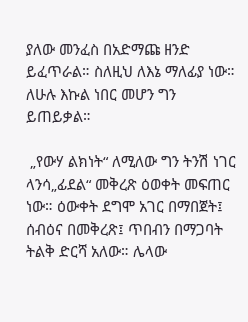ያለው መንፈስ በአድማጩ ዘንድ ይፈጥራል። ስለዚህ ለእኔ ማለፊያ ነው። ለሁሉ እኩል ነበር መሆን ግን ይጠይቃል።

 „የውሃ ልክነት“ ለሚለው ግን ትንሽ ነገር ላንሳ„ፊደል“ መቅረጽ ዕወቀት መፍጠር ነው። ዕውቀት ደግሞ አገር በማበጀት፤ ሰብዕና በመቅረጽ፤ ጥበብን በማጋባት ትልቅ ድርሻ አለው። ሌላው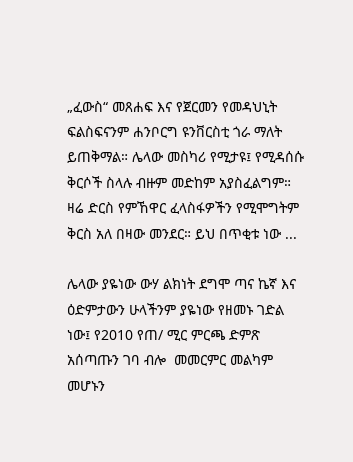„ፈውስ“ መጸሐፍ እና የጀርመን የመዳህኒት ፍልስፍናንም ሐንቦርግ ዩንቨርስቲ ጎራ ማለት ይጠቅማል። ሌላው መስካሪ የሚታዩ፤ የሚዳሰሱ ቅርሶች ስላሉ ብዙም መድከም አያስፈልግም። ዛሬ ድርስ የምኸዋር ፈላስፋዎችን የሚሞግትም ቅርስ አለ በዛው መንደር። ይህ በጥቂቱ ነው ...

ሌላው ያዬነው ውሃ ልክነት ደግሞ ጣና ኬኛ እና ዕድምታውን ሁላችንም ያዬነው የዘመኑ ገድል ነው፤ የ2010 የጠ/ ሚር ምርጫ ድምጽ አሰጣጡን ገባ ብሎ  መመርምር መልካም መሆኑን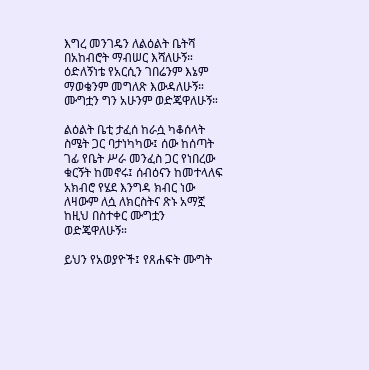እግረ መንገዴን ለልዕልት ቤትሻ በአከብሮት ማብሠር እሻለሁኝ። ዕድለኝነቴ የአርሲን ገበሬንም እኔም ማወቄንም መግለጽ እውዳለሁኝ። ሙግቷን ግን አሁንም ወድጄዋለሁኝ።

ልዕልት ቤቲ ታፈሰ ከራሷ ካቆሰላት ስሜት ጋር ባታነካካው፤ ሰው ከሰጣት ገፊ የቤት ሥራ መንፈስ ጋር የነበረው ቁርኝት ከመኖሩ፤ ሰብዕናን ከመተላለፍ አክብሮ የሄደ እንግዳ ክብር ነው ለዛውም ለሷ ለክርስትና ጽኑ አማኟ ከዚህ በስተቀር ሙግቷን ወድጄዋለሁኝ።

ይህን የአወያዮች፤ የጸሐፍት ሙግት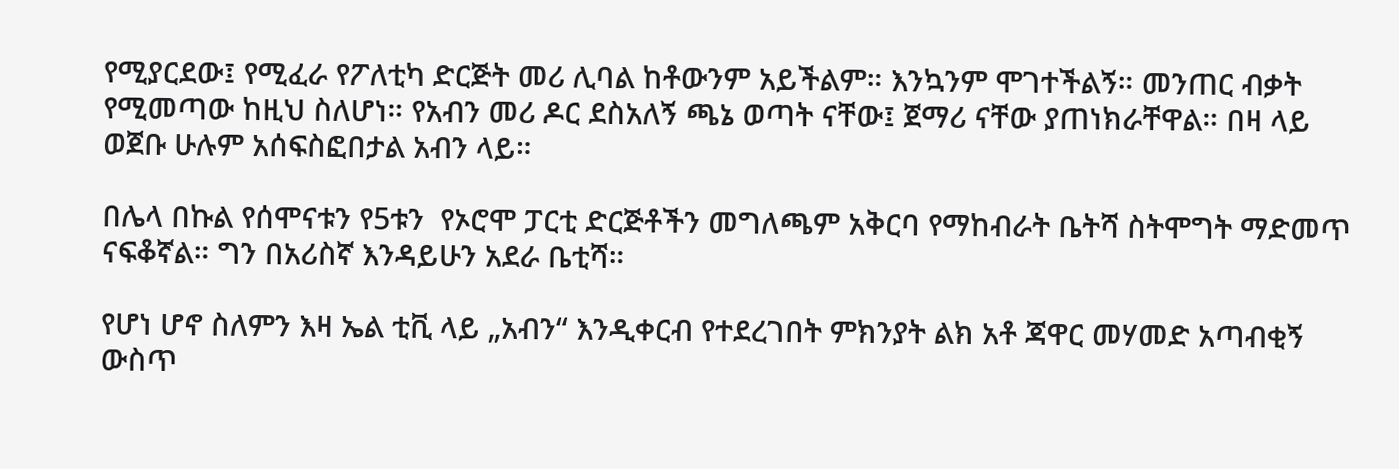የሚያርደው፤ የሚፈራ የፖለቲካ ድርጅት መሪ ሊባል ከቶውንም አይችልም። እንኳንም ሞገተችልኝ። መንጠር ብቃት የሚመጣው ከዚህ ስለሆነ። የአብን መሪ ዶር ደስአለኝ ጫኔ ወጣት ናቸው፤ ጀማሪ ናቸው ያጠነክራቸዋል። በዛ ላይ ወጀቡ ሁሉም አሰፍስፎበታል አብን ላይ።

በሌላ በኩል የሰሞናቱን የ5ቱን  የኦሮሞ ፓርቲ ድርጅቶችን መግለጫም አቅርባ የማከብራት ቤትሻ ስትሞግት ማድመጥ ናፍቆኛል። ግን በአሪስኛ እንዳይሁን አደራ ቤቲሻ።

የሆነ ሆኖ ስለምን እዛ ኤል ቲቪ ላይ „አብን“ እንዲቀርብ የተደረገበት ምክንያት ልክ አቶ ጃዋር መሃመድ አጣብቂኝ ውስጥ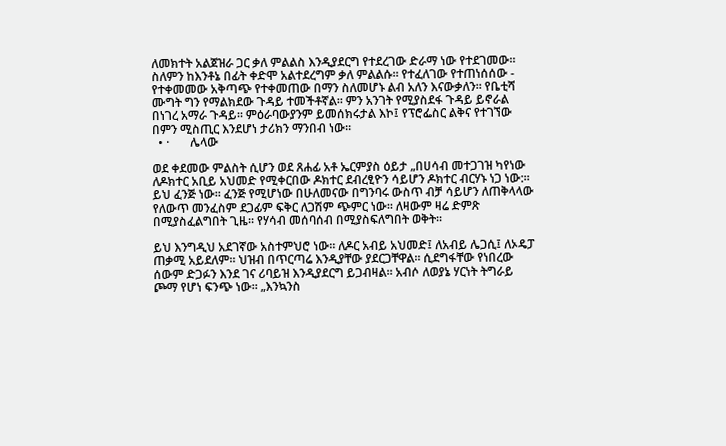ለመክተት አልጀዝራ ጋር ቃለ ምልልስ እንዲያደርግ የተደረገው ድራማ ነው የተደገመው። ስለምን ከእንቶኔ በፊት ቀድሞ አልተደረግም ቃለ ምልልሱ። የተፈለገው የተጠነሰሰው - የተቀመመው አቅጣጭ የተቀመጠው በማን ስለመሆኑ ልብ አለን እናውቃለን። የቤቲሻ ሙግት ግን የማልክደው ጉዳይ ተመችቶኛል። ምን አንገት የሚያስደፋ ጉዳይ ይኖራል በነገረ አማራ ጉዳይ። ምዕራባውያንም ይመሰክሩታል እኮ፤ የፕሮፌስር ልቅና የተገኘው በምን ሚስጢር እንደሆነ ታሪክን ማንበብ ነው።
  • ·       ሌላው

ወደ ቀደመው ምልስት ሲሆን ወደ ጸሐፊ አቶ ኤርምያስ ዕይታ „በሀሳብ መተጋገዝ ካየነው ለዶክተር አቢይ አህመድ የሚቀርበው ዶክተር ደብረፂዮን ሳይሆን ዶክተር ብርሃኑ ነጋ ነው:። ይህ ፈንጅ ነው። ፈንጅ የሚሆነው በሁለመናው በግንባሩ ውስጥ ብቻ ሳይሆን ለጠቅላላው የለውጥ መንፈስም ደጋፊም ፍቅር ለጋሽም ጭምር ነው። ለዛውም ዛሬ ድምጽ በሚያስፈልግበት ጊዜ። የሃሳብ መሰባሰብ በሚያስፍለግበት ወቅት።

ይህ እንግዲህ አደገኛው አስተምህሮ ነው። ለዶር አብይ አህመድ፤ ለአብይ ሌጋሲ፤ ለኦዴፓ ጠቃሚ አይደለም። ህዝብ በጥርጣሬ እንዲያቸው ያደርጋቸዋል። ሲደግፋቸው የነበረው ሰውም ድጋፉን እንደ ገና ሪባይዝ እንዲያደርግ ይጋብዛል። አብሶ ለወያኔ ሃርነት ትግራይ ጮማ የሆነ ፍንጭ ነው። „እንኳንስ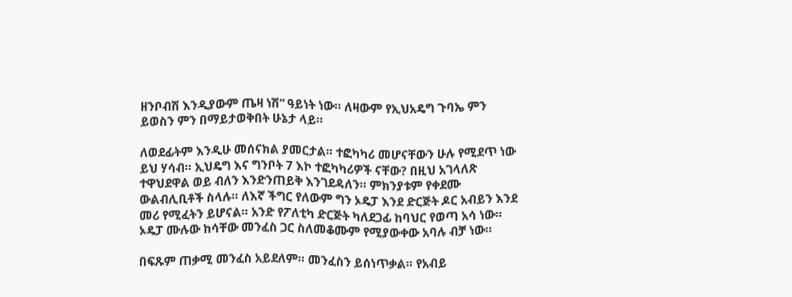ዘንቦብሽ እንዲያውም ጤዛ ነሽ“ ዓይነት ነው። ለዛውም የኢህአዴግ ጉባኤ ምን ይወስን ምን በማይታወቅበት ሁኔታ ላይ።

ለወደፊትም እንዲሁ መሰናክል ያመርታል። ተፎካካሪ መሆናቸውን ሁሉ የሚደጥ ነው ይህ ሃሳብ። ኢህዴግ እና ግንቦት 7 እኮ ተፎካካሪዎች ናቸው? በዚህ አገላለጽ ተዋህደዋል ወይ ብለን እንድንጠይቅ እንገደዳለን። ምክንያቱም የቀደሙ ውልብሊቢቶች ስላሉ። ለእኛ ችግር የለውም ግን ኦዴፓ እንደ ድርጅት ዶር አብይን እንደ መሪ የሚፈትን ይሆናል። አንድ የፖለቲካ ድርጅት ካለደጋፊ ከባህር የወጣ አሳ ነው። ኦዴፓ ሙሉው ከሳቸው መንፈስ ጋር ስለመቆሙም የሚያውቀው አባሉ ብቻ ነው።

በፍጹም ጠቃሚ መንፈስ አይደለም። መንፈስን ይሰነጥቃል። የአብይ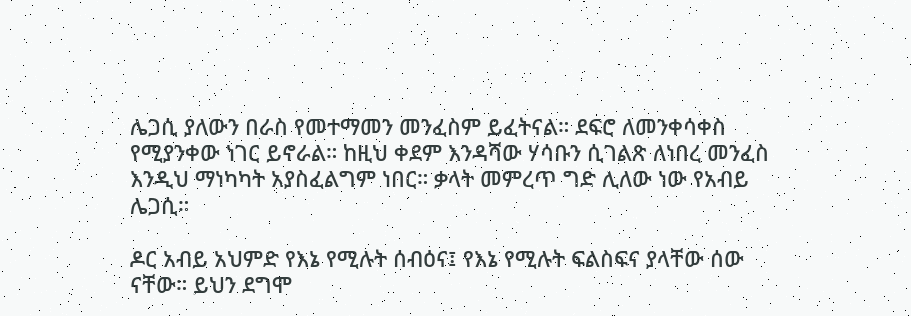ሌጋሲ ያለውን በራስ የመተማመን መንፈስም ይፈትናል። ደፍሮ ለመንቀሳቀስ የሚያንቀው ነገር ይኖራል። ከዚህ ቀደም እንዳሻው ሃሳቡን ሲገልጽ ለነበረ መንፈስ እንዲህ ማነካካት አያስፈልግም ነበር። ቃላት መምረጥ ግድ ሊለው ነው የአብይ ሌጋሲ።

ዶር አብይ አህምድ የእኔ የሚሉት ሰብዕና፤ የእኔ የሚሉት ፍልስፍና ያላቸው ሰው ናቸው። ይህን ደግሞ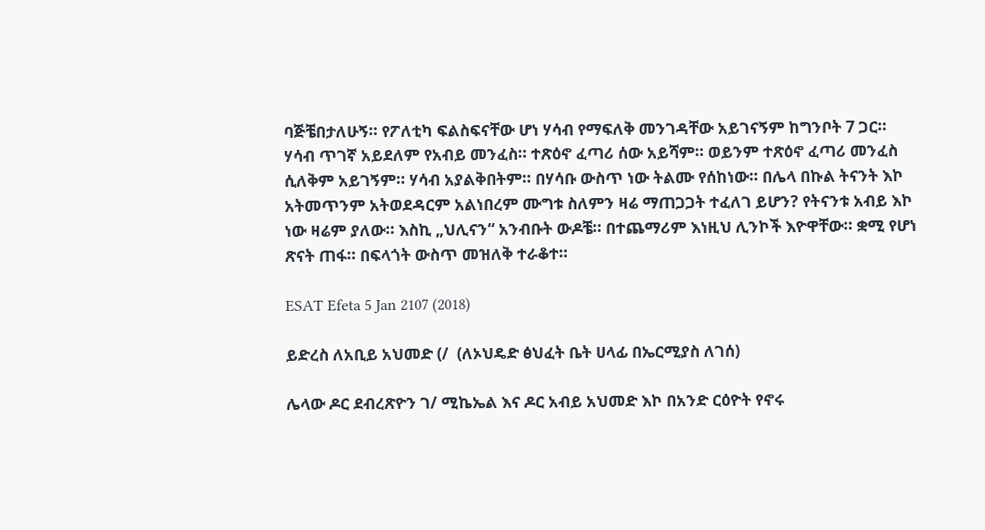ባጅቼበታለሁኝ። የፖለቲካ ፍልስፍናቸው ሆነ ሃሳብ የማፍለቅ መንገዳቸው አይገናኝም ከግንቦት 7 ጋር። ሃሳብ ጥገኛ አይደለም የአብይ መንፈስ። ተጽዕኖ ፈጣሪ ሰው አይሻም። ወይንም ተጽዕኖ ፈጣሪ መንፈስ ሲለቅም አይገኝም። ሃሳብ አያልቅበትም። በሃሳቡ ውስጥ ነው ትልሙ የሰከነው። በሌላ በኩል ትናንት እኮ አትመጥንም አትወደዳርም አልነበረም ሙግቱ ስለምን ዛሬ ማጠጋጋት ተፈለገ ይሆን? የትናንቱ አብይ እኮ ነው ዛሬም ያለው። እስኪ „ህሊናን“ አንብቡት ውዶቼ። በተጨማሪም እነዚህ ሊንኮች እዮዋቸው። ቋሚ የሆነ ጽናት ጠፋ። በፍላጎት ውስጥ መዝለቅ ተራቆተ።

ESAT Efeta 5 Jan 2107 (2018)

ይድረስ ለአቢይ አህመድ (/  (ለኦህዴድ ፅህፈት ቤት ሀላፊ በኤርሚያስ ለገሰ)

ሌላው ዶር ደብረጽዮን ገ/ ሚኬኤል እና ዶር አብይ አህመድ እኮ በአንድ ርዕዮት የኖሩ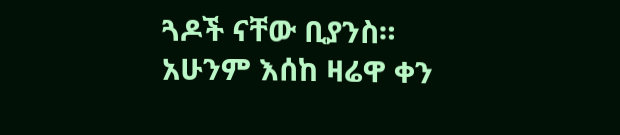ጓዶች ናቸው ቢያንስ። አሁንም እሰከ ዛሬዋ ቀን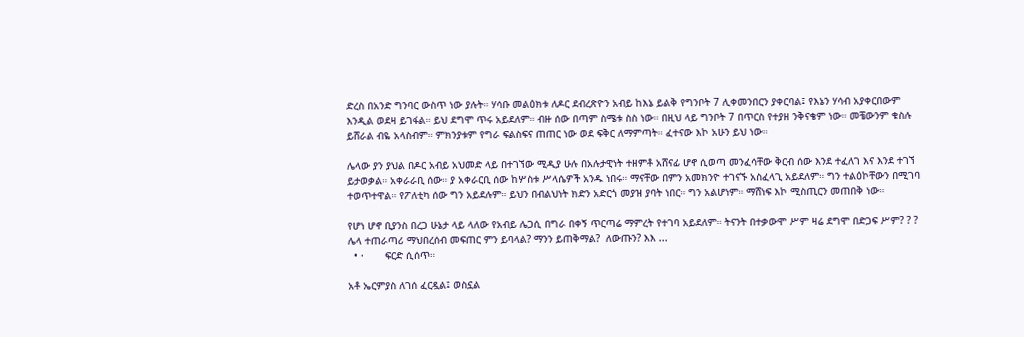ድረስ በአንድ ግንባር ውስጥ ነው ያሉት። ሃሳቡ መልዕክቱ ለዶር ደብረጽዮን አብይ ከእኔ ይልቅ የግንቦት 7 ሊቀመንበርን ያቀርባል፤ የእኔን ሃሳብ አያቀርበውም እንዲል ወደዛ ይገፋል። ይህ ደግሞ ጥሩ አይደለም። ብዙ ሰው በጣም ስሜቱ ስስ ነው። በዚህ ላይ ግንቦት 7 በጥርስ የተያዘ ንቅናቄም ነው። መቼውንም ቁስሉ ይሸራል ብዬ አላስብም። ምክንያቱም የግራ ፍልስፍና ጠጠር ነው ወደ ፍቅር ለማምጣት። ፈተናው እኮ አሁን ይህ ነው።

ሌላው ያን ያህል በዶር አብይ አህመድ ላይ በተገኘው ሚዲያ ሁሉ በአሉታዊነት ተዘምቶ አሸናፊ ሆኖ ሲወጣ መንፈሳቸው ቅርብ ሰው እንደ ተፈለገ እና እንደ ተገኘ ይታወቃል። አቀራራቢ ሰው። ያ አቀራርቢ ሰው ከሦስቱ ሥላሴዎች አንዱ ነበሩ። ማናቸው በምን አመክንዮ ተገናኙ አስፈላጊ አይደለም። ግን ተልዕኮቸውን በሚገባ ተወጥተዋል። የፖለቲካ ሰው ግን አይደሉም። ይህን በብልህነት ክድን አድርጎ መያዝ ያባት ነበር። ግን አልሆነም። ማሸነፍ እኮ ሚስጢርን መጠበቅ ነው።

የሆነ ሆኖ ቢያንስ በረጋ ሁኔታ ላይ ላለው የአብይ ሌጋሲ በግራ በቀኝ ጥርጣሬ ማምረት የተገባ አይደለም። ትናንት በተቃውሞ ሥም ዛሬ ደግሞ በድጋፍ ሥም? ? ? ሌላ ተጠራጣሪ ማህበረሰብ መፍጠር ምን ይባላል? ማንን ይጠቅማል?  ለውጡን? እእ ...
  • ·       ፍርድ ሲሰጥ።

አቶ ኤርምያስ ለገሰ ፈርዷል፤ ወስኗል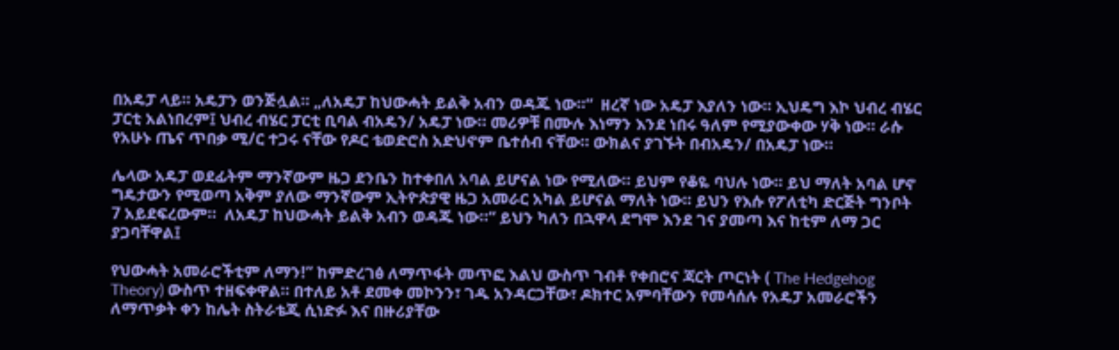በአዴፓ ላይ። አዴፓን ወንጅሏል። „ለአዴፓ ከህውሓት ይልቅ አብን ወዳጁ ነው።“  ዘረኛ ነው አዴፓ እያለን ነው። ኢህዴግ እኮ ህብረ ብሄር ፓርቲ አልነበረም፤ ህብረ ብሄር ፓርቲ ቢባል ብአዴን/ አዴፓ ነው። መሪዎቹ በሙሉ እነማን እንደ ነበሩ ዓለም የሚያውቀው ሃቅ ነው። ራሱ የአሁኑ ጤና ጥበቃ ሚ/ር ተጋሩ ናቸው የዶር ቴወድሮስ አድህኖም ቤተሰብ ናቸው። ውክልና ያገኙት በብአዴን/ በአዴፓ ነው።

ሌላው አዴፓ ወደፊትም ማንኛውም ዜጋ ደንቤን ከተቀበለ አባል ይሆናል ነው የሚለው። ይህም የቆዬ ባህሉ ነው። ይህ ማለት አባል ሆኖ ግዴታውን የሚወጣ አቅም ያለው ማንኛውም ኢትዮጵያዊ ዜጋ አመራር አካል ይሆናል ማለት ነው። ይህን የእሱ የፖለቲካ ድርጅት ግንቦት 7 አይደፍረውም።  ለአዴፓ ከህውሓት ይልቅ አብን ወዳጁ ነው።“ ይህን ካለን በኋዋላ ደግሞ እንደ ገና ያመጣ እና ከቲም ለማ ጋር ያጋባቸዋል፤

የህውሓት አመራሮችቲም ለማን!” ከምድረገፅ ለማጥፋት መጥፎ እልህ ውስጥ ገብቶ የቀበሮና ጃርት ጦርነት ( The Hedgehog Theory) ውስጥ ተዘፍቀዋል። በተለይ አቶ ደመቀ መኮንን፣ ገዱ አንዳርጋቸው፣ ዶክተር አምባቸውን የመሳሰሉ የአዴፓ አመራሮችን ለማጥቃት ቀን ከሌት ስትራቴጂ ሲነድፉ እና በዙሪያቸው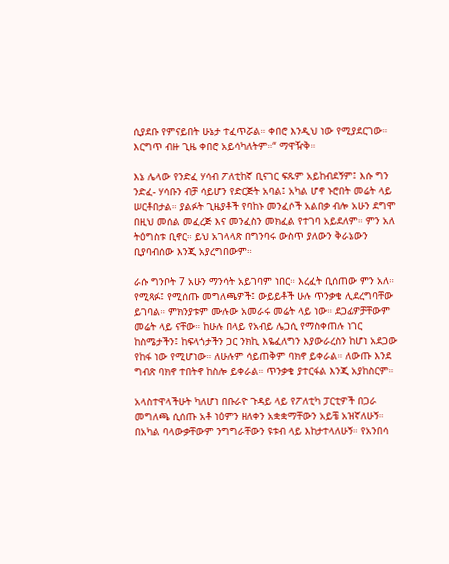ሲያደቡ የምናይበት ሁኔታ ተፈጥሯል። ቀበሮ እንዲህ ነው የሚያደርገው። እርግጥ ብዙ ጊዜ ቀበሮ አይሳካለትም።“ ማዋዥቅ።

እኔ ሌላው የንድፈ ሃሳብ ፖለቲከኛ ቢናገር ፍጹም አይከብደኝም፤ እሱ ግን ንድፈ- ሃሳቡን ብቻ ሳይሆን የድርጅት አባል፤ አካል ሆኖ ኑሮበት መሬት ላይ ሠርቶበታል። ያልፉት ጊዜያቶች የባከኑ መንፈሶች አልበቃ ብሎ አሁን ደግሞ በዚህ መሰል መፈረጅ እና መንፈስን መክፈል የተገባ አይደለም። ምን አለ ትዕግስቱ ቢኖር። ይህ አገላላጽ በግንባሩ ውስጥ ያለውን ቅራኔውን ቢያባብሰው እንጂ አያረግበውም።

ራሱ ግንቦት 7 አሁን ማንሳት አይገባም ነበር። እረፈት ቢሰጠው ምን አለ። የሚጻፉ፤ የሚሰጡ መግለጫዎች፤ ውይይቶች ሁሉ ጥንቃቄ ሊደረግባቸው ይገባል። ምክንያቱም ሙሉው አመራሩ መሬት ላይ ነው። ደጋፊዎቻቸውም መሬት ላይ ናቸው። ከሁሉ በላይ የአብይ ሌጋሲ የማስቀጠሉ ነገር ከስሜታችን፤ ከፍላጎታችን ጋር ንክኪ እዬፈለግን እያውራረስን ከሆነ አደጋው የከፋ ነው የሚሆነው። ለሁሉም ሳይጠቅም ባክኖ ይቀራል። ለውጡ እንደ ግብጽ ባክኖ ተበትኖ ከስሎ ይቀራል። ጥንቃቄ ያተርፋል እንጂ አያከስርም።

አላስተዋላችሁት ካለሆነ በቡራዮ ጉዳይ ላይ የፖለቲካ ፓርቲዎች በጋራ መግለጫ ሲሰጡ አቶ ነዕምን ዘለቀን አቋቋማቸውን አይቼ አዝኛለሁኝ። በአካል ባላውቃቸውም ንግግራቸውን ዩቱብ ላይ እከታተላለሁኝ። የአንበሳ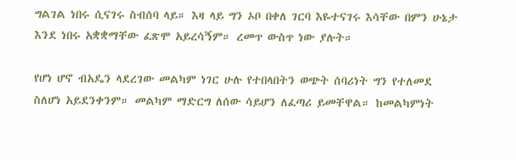ግልገል ነበሩ ሲናገሩ ስብሰባ ላይ። እዛ ላይ ግን ኦቦ በቀለ ገርባ እዬተናገሩ እሳቸው በምን ሁኔታ እንደ ነበሩ አቋቋማቸው ፈጽሞ አይረሳኝም። ረመጥ ውስጥ ነው ያሉት።

የሆነ ሆኖ ብአዴን ላደረገው መልካም ነገር ሁሉ የተበላበትን ወጭት ሰባሪነት ግን የተለመደ ስለሆነ አይደንቀንም። መልካም ማድርግ ለሰው ሳይሆን ለፈጣሪ ይመቸዋል። ከመልካምነት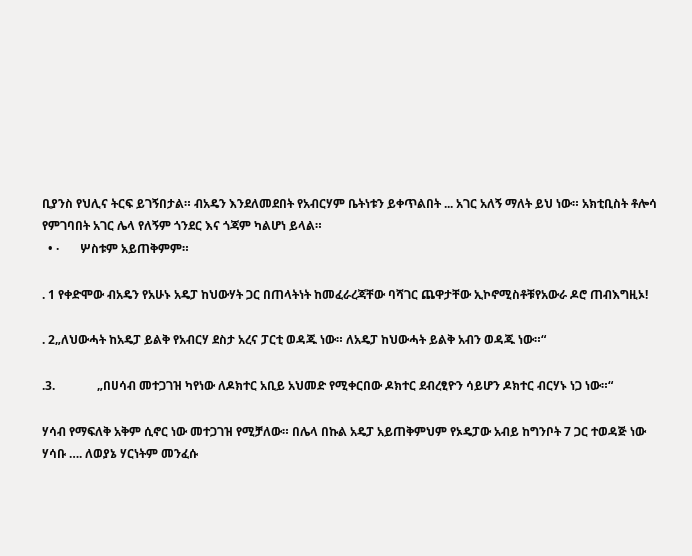ቢያንስ የህሊና ትርፍ ይገኝበታል። ብአዴን እንደለመደበት የአብርሃም ቤትነቱን ይቀጥልበት ... አገር አለኝ ማለት ይህ ነው። አክቲቢስት ቶሎሳ የምገባበት አገር ሌላ የለኝም ጎንደር እና ጎጃም ካልሆነ ይላል።
  • ·       ሦስቱም አይጠቅምም።

. 1 የቀድሞው ብአዴን የአሁኑ አዴፓ ከህውሃት ጋር በጠላትነት ከመፈራረጃቸው ባሻገር ጨዋታቸው ኢኮኖሚስቶቹየአውራ ዶሮ ጠብእግዚኦ!

. 2„ለህውሓት ከአዴፓ ይልቅ የአብርሃ ደስታ አረና ፓርቲ ወዳጁ ነው። ለአዴፓ ከህውሓት ይልቅ አብን ወዳጁ ነው።“

.3.              „በሀሳብ መተጋገዝ ካየነው ለዶክተር አቢይ አህመድ የሚቀርበው ዶክተር ደብረፂዮን ሳይሆን ዶክተር ብርሃኑ ነጋ ነው።“

ሃሳብ የማፍለቅ አቅም ሲኖር ነው መተጋገዝ የሚቻለው። በሌላ በኩል አዴፓ አይጠቅምህም የኦዴፓው አብይ ከግንቦት 7 ጋር ተወዳጅ ነው ሃሳቡ …. ለወያኔ ሃርነትም መንፈሱ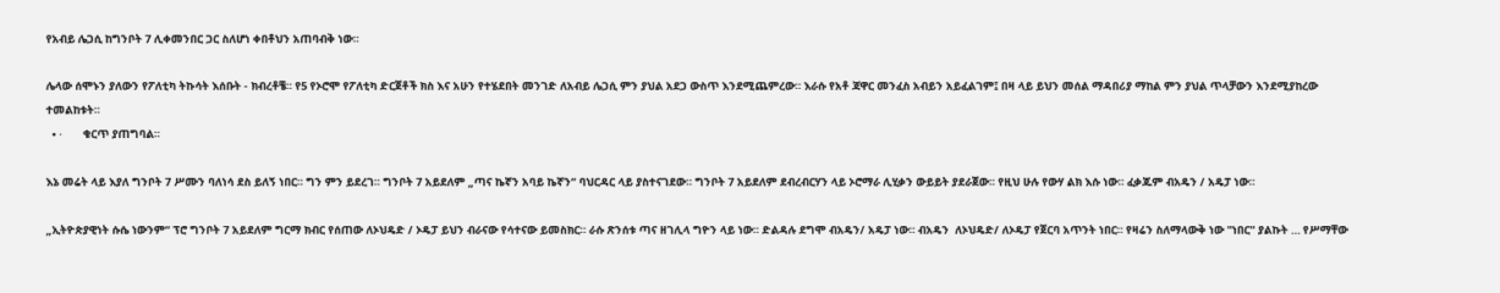የአብይ ሌጋሲ ከግንቦት 7 ሊቀመንበር ጋር ስለሆነ ቀበቶህን አጠባብቅ ነው።

ሌላው ሰሞኑን ያለውን የፖለቲካ ትኩሳት እሰቡት - ክብረቶቼ። የ5 የኦሮሞ የፖለቲካ ድርጀቶች ክስ እና አሁን የተሄደበት መንገድ ለአብይ ሌጋሲ ምን ያህል አደጋ ውስጥ እንደሚጨምረው። እራሱ የአቶ ጃዋር መንፈስ አብይን አይፈልገም፤ በዛ ላይ ይህን መሰል ማዳበሪያ ማከል ምን ያህል ጥላቻውን እንደሚያከረው ተመልከቱት።
  • ·       ቁርጥ ያጠግባል።

እኔ መሬት ላይ እያለ ግንቦት 7 ሥሙን ባለነሳ ደስ ይለኝ ነበር። ግን ምን ይደረገ። ግንቦት 7 አይደለም „ጣና ኬኛን አባይ ኬኛን“ ባህርዳር ላይ ያስተናገደው። ግንቦት 7 አይደለም ደብረብርሃን ላይ ኦሮማራ ሊሂቃን ውይይት ያደራጀው። የዚህ ሁሉ የውሃ ልክ እሱ ነው። ፈቃጁም ብአዴን / አዴፓ ነው።

„ኢትዮጵያዊነት ሱሴ ነውንም“ ፕሮ ግንቦት 7 አይደለም ግርማ ክብር የሰጠው ለኦህዴድ / ኦዴፓ ይህን ብራናው የሳተናው ይመስክር። ራሱ ጽንሰቱ ጣና ዘገሊላ ግዮን ላይ ነው። ድልዳሉ ደግሞ ብአዴን/ አዴፓ ነው። ብአዴን  ለኦህዴድ/ ለኦዴፓ የጀርባ አጥንት ነበር። የዛሬን ስለማላውቅ ነው "ነበር" ያልኩት … የሥማቸው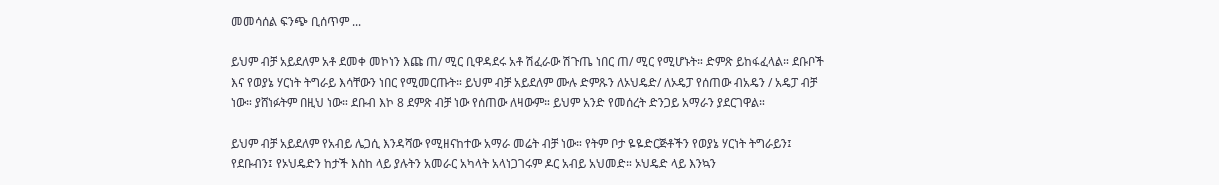መመሳሰል ፍንጭ ቢሰጥም ...

ይህም ብቻ አይደለም አቶ ደመቀ መኮነን እጩ ጠ/ ሚር ቢዋዳደሩ አቶ ሽፈራው ሽጉጤ ነበር ጠ/ ሚር የሚሆኑት። ድምጽ ይከፋፈላል። ደቡቦች እና የወያኔ ሃርነት ትግራይ እሳቸውን ነበር የሚመርጡት። ይህም ብቻ አይደለም ሙሉ ድምጹን ለኦህዴድ/ ለኦዴፓ የሰጠው ብአዴን / አዴፓ ብቻ ነው። ያሸነፉትም በዚህ ነው። ደቡብ እኮ 8 ደምጽ ብቻ ነው የሰጠው ለዛውም። ይህም አንድ የመሰረት ድንጋይ አማራን ያደርገዋል።

ይህም ብቻ አይደለም የአብይ ሌጋሲ እንዳሻው የሚዘናከተው አማራ መሬት ብቻ ነው። የትም ቦታ ዬዬድርጅቶችን የወያኔ ሃርነት ትግራይን፤ የደቡብን፤ የኦህዴድን ከታች እስከ ላይ ያሉትን አመራር አካላት አላነጋገሩም ዶር አብይ አህመድ። ኦህዴድ ላይ እንኳን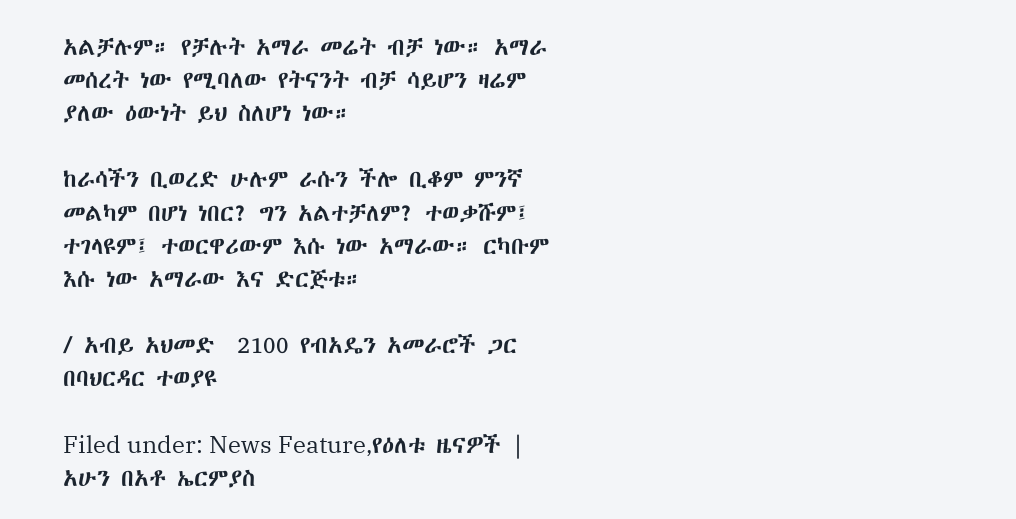አልቻሉም። የቻሉት አማራ መሬት ብቻ ነው። አማራ መሰረት ነው የሚባለው የትናንት ብቻ ሳይሆን ዛሬም ያለው ዕውነት ይህ ስለሆነ ነው።

ከራሳችን ቢወረድ ሁሉም ራሱን ችሎ ቢቆም ምንኛ መልካም በሆነ ነበር? ግን አልተቻለም? ተወቃሹም፤ ተገላዩም፤ ተወርዋሪውም እሱ ነው አማራው። ርካቡም እሱ ነው አማራው እና ድርጅቱ።

/ አብይ አህመድ  2100 የብአዴን አመራሮች ጋር በባህርዳር ተወያዩ

Filed under: News Feature,የዕለቱ ዜናዎች |
አሁን በአቶ ኤርምያስ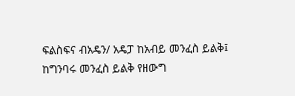ፍልስፍና ብአዴን/ አዴፓ ከአብይ መንፈስ ይልቅ፤ ከግንባሩ መንፈስ ይልቅ የዘውግ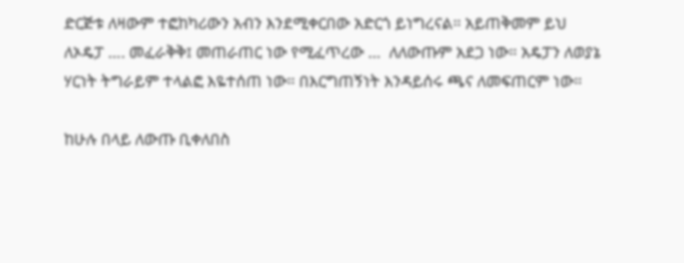ድርጅቱ ለዛውም ተፎከካሪውን አብን እንደሚቀርበው አድርጎ ይነግረናል። አይጠቅመም ይህ ለኦዴፓ …. መፈራቅቅ፤ መጠራጠር ነው የሚፈጥረው …  ለለውጡም አደጋ ነው። አዴፓን ለወያኔ ሃርነት ትግራይም ተላልፎ እዬተሰጠ ነው። በእርግጠኝነት እንዳይሰሩ ጫና ለመፍጠርም ነው።

ከሁሉ በላይ ለውጡ ቢቀለበስ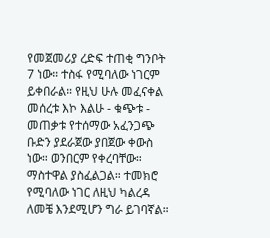የመጀመሪያ ረድፍ ተጠቂ ግንቦት 7 ነው። ተስፋ የሚባለው ነገርም ይቀበራል። የዚህ ሁሉ መፈናቀል መሰረቱ እኮ እልሁ - ቁጭቱ - መጠቃቱ የተሰማው አፈንጋጭ ቡድን ያደራጀው ያበጀው ቀውስ ነው። ወንበርም የቀረባቸው። ማስተዋል ያስፈልጋል። ተመክሮ የሚባለው ነገር ለዚህ ካልረዳ ለመቼ እንደሚሆን ግራ ይገባኛል።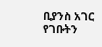ቢያንስ አገር የገቡትን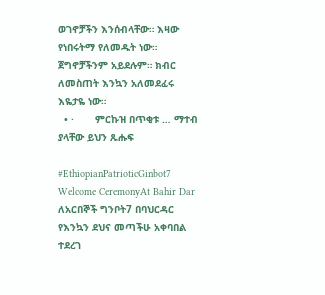ወገኖቻችን እንሰብላቸው። እዛው የነበሩትማ የለመዱት ነው። ጀግኖቻችንም አይደሉም። ክብር ለመስጠት እንኳን አለመደፈሩ እዬታዬ ነው።
  • ·       ምርኩዝ በጥቂቱ … ማተብ ያላቸው ይህን ጹሑፍ

#EthiopianPatrioticGinbot7 Welcome CeremonyAt Bahir Dar  ለአርበኞች ግንቦት7 በባህርዳር የእንኳን ደህና መጣችሁ አቀባበል ተደረገ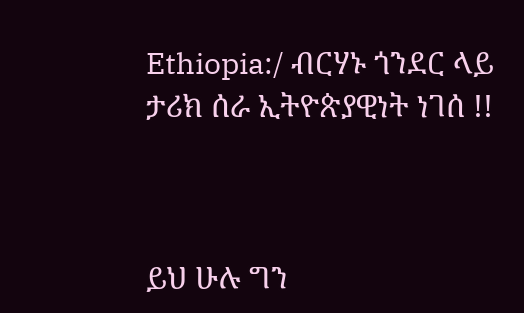Ethiopia:/ ብርሃኑ ጎንደር ላይ ታሪክ ሰራ ኢትዮጵያዊነት ነገሰ !!



ይህ ሁሉ ግን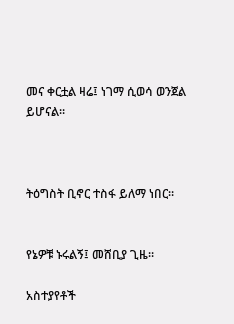መና ቀርቷል ዛሬ፤ ነገማ ሲወሳ ወንጀል ይሆናል።



ትዕግስት ቢኖር ተስፋ ይለማ ነበር።


የኔዎቹ ኑሩልኝ፤ መሸቢያ ጊዜ።

አስተያየቶች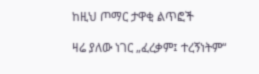ከዚህ ጦማር ታዋቂ ልጥፎች

ዛሬ ያለው ነገር „ፈረቃም፤ ተረኝነትም“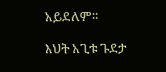አይደለም።

እህት አጊቱ ጉደታ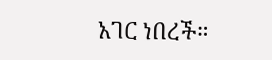አገር ነበረች።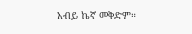አብይ ኬኛ መቅድም።